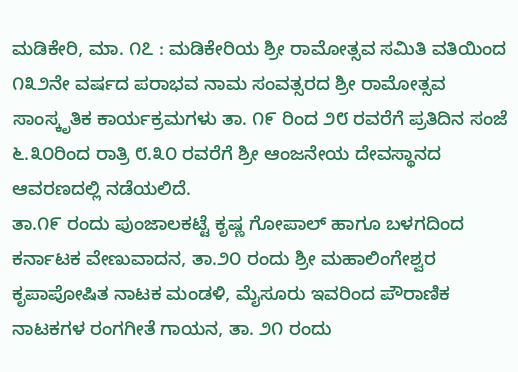ಮಡಿಕೇರಿ, ಮಾ. ೧೭ : ಮಡಿಕೇರಿಯ ಶ್ರೀ ರಾಮೋತ್ಸವ ಸಮಿತಿ ವತಿಯಿಂದ ೧೩೨ನೇ ವರ್ಷದ ಪರಾಭವ ನಾಮ ಸಂವತ್ಸರದ ಶ್ರೀ ರಾಮೋತ್ಸವ ಸಾಂಸ್ಕೃತಿಕ ಕಾರ್ಯಕ್ರಮಗಳು ತಾ. ೧೯ ರಿಂದ ೨೮ ರವರೆಗೆ ಪ್ರತಿದಿನ ಸಂಜೆ ೬.೩೦ರಿಂದ ರಾತ್ರಿ ೮.೩೦ ರವರೆಗೆ ಶ್ರೀ ಆಂಜನೇಯ ದೇವಸ್ಥಾನದ ಆವರಣದಲ್ಲಿ ನಡೆಯಲಿದೆ.
ತಾ.೧೯ ರಂದು ಪುಂಜಾಲಕಟ್ಟೆ ಕೃಷ್ಣ ಗೋಪಾಲ್ ಹಾಗೂ ಬಳಗದಿಂದ ಕರ್ನಾಟಕ ವೇಣುವಾದನ, ತಾ.೨೦ ರಂದು ಶ್ರೀ ಮಹಾಲಿಂಗೇಶ್ವರ ಕೃಪಾಪೋಷಿತ ನಾಟಕ ಮಂಡಳಿ, ಮೈಸೂರು ಇವರಿಂದ ಪೌರಾಣಿಕ ನಾಟಕಗಳ ರಂಗಗೀತೆ ಗಾಯನ, ತಾ. ೨೧ ರಂದು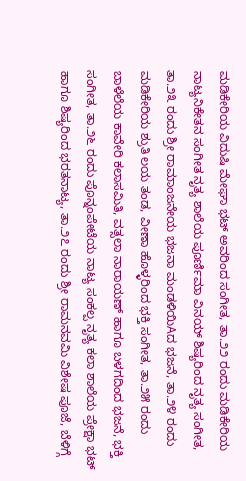ಮಡಿಕೇರಿಯ ವಿದುಷಿ ಮೇಘಾ ಭಟ್ ಅವರಿಂದ ಸಂಗೀತ, ತಾ.೨೨ ರಂದು ಮಡಿಕೇರಿಯ ನಾಟ್ಯನಿಕೇತನ ಸಂಗೀತ ನೃತ್ಯ ಶಾಲೆಯ ಪೂರ್ಣಿಮಾ ವಿನಯ್ ಶಿಷ್ಯರಿಂದ ನೃತ್ಯ ಸಂಗೀತ, ತಾ.೨೩ ರಂದು ಶ್ರೀ ರಾಮಾಂಜನೇಯ ಭಜನಾ ಮಂಡಳಿಯಿAದ ಭಜನೆ, ತಾ.೨೪ ರಂದು ಮಡಿಕೇರಿಯ ಶ್ರುತಿ ಲಯ ತಂಡ, ವೀಣಾ ಹೊಳ್ಳರಿಂದ ಭಕ್ತಿ ಸಂಗೀತ, ತಾ.೨೫ ರಂದು ಬಾಳೆಲೆಯ ಕಾವೇರಿ ಕಲಾಸಮಿತಿ, ವತ್ಸಲಾ ನಾರಾಯಣ್ ಹಾಗೂ ಬಳಗದಿಂದ ಭಜನೆ, ಭಕ್ತಿ ಸಂಗೀತ, ತಾ.೨೬ ರಂದು ಪೊನ್ನಂಪೇಟೆಯ ನಾಟ್ಯ ಸಂಕಲ್ಪ ನೃತ್ಯ ಕಲಾ ಶಾಲೆಯ ಪ್ರೇಕ್ಷಾ ಭಟ್ ಹಾಗೂ ಶಿಷ್ಯರಿಂದ ಭರತನಾಟ್ಯ, ತಾ.೨೭ ರಂದು ಶ್ರೀ ರಾಮನವಮಿ ವಿಶೇಷ ಪೂಜೆ, ಬೆಳಿಗ್ಗೆ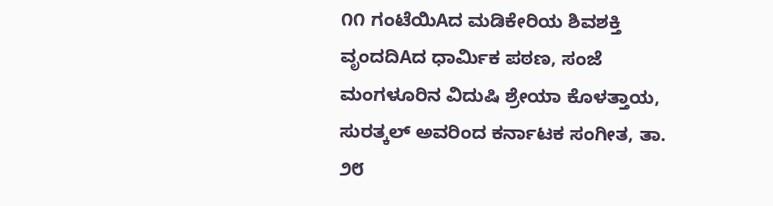೧೧ ಗಂಟೆಯಿAದ ಮಡಿಕೇರಿಯ ಶಿವಶಕ್ತಿ ವೃಂದದಿAದ ಧಾರ್ಮಿಕ ಪಠಣ, ಸಂಜೆ ಮಂಗಳೂರಿನ ವಿದುಷಿ ಶ್ರೇಯಾ ಕೊಳತ್ತಾಯ, ಸುರತ್ಕಲ್ ಅವರಿಂದ ಕರ್ನಾಟಕ ಸಂಗೀತ, ತಾ. ೨೮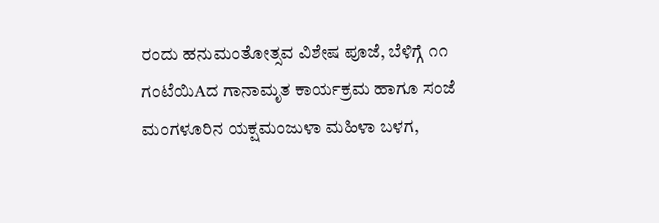ರಂದು ಹನುಮಂತೋತ್ಸವ ವಿಶೇಷ ಪೂಜೆ, ಬೆಳಿಗ್ಗೆ ೧೧ ಗಂಟೆಯಿAದ ಗಾನಾಮೃತ ಕಾರ್ಯಕ್ರಮ ಹಾಗೂ ಸಂಜೆ ಮಂಗಳೂರಿನ ಯಕ್ಷಮಂಜುಳಾ ಮಹಿಳಾ ಬಳಗ,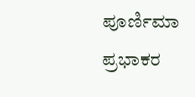ಪೂರ್ಣಿಮಾ ಪ್ರಭಾಕರ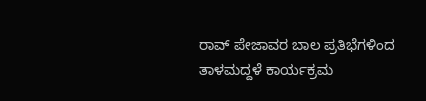ರಾವ್ ಪೇಜಾವರ ಬಾಲ ಪ್ರತಿಭೆಗಳಿಂದ ತಾಳಮದ್ದಳೆ ಕಾರ್ಯಕ್ರಮ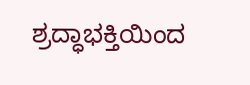ಶ್ರದ್ಧಾಭಕ್ತಿಯಿಂದ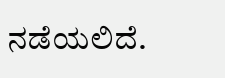ನಡೆಯಲಿದೆ.